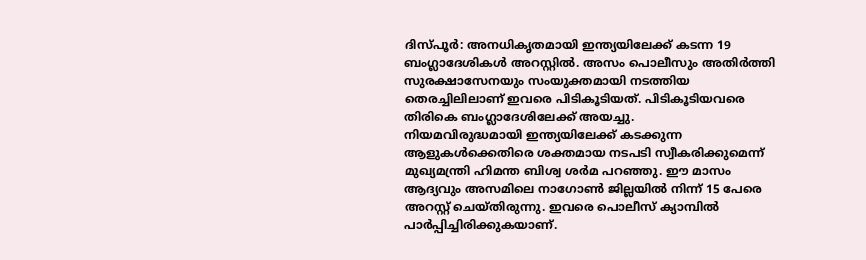ദിസ്പൂർ: അനധികൃതമായി ഇന്ത്യയിലേക്ക് കടന്ന 19 ബംഗ്ലാദേശികൾ അറസ്റ്റിൽ. അസം പൊലീസും അതിർത്തി സുരക്ഷാസേനയും സംയുക്തമായി നടത്തിയ തെരച്ചിലിലാണ് ഇവരെ പിടികൂടിയത്. പിടികൂടിയവരെ തിരികെ ബംഗ്ലാദേശിലേക്ക് അയച്ചു.
നിയമവിരുദ്ധമായി ഇന്ത്യയിലേക്ക് കടക്കുന്ന ആളുകൾക്കെതിരെ ശക്തമായ നടപടി സ്വീകരിക്കുമെന്ന് മുഖ്യമന്ത്രി ഹിമന്ത ബിശ്വ ശർമ പറഞ്ഞു. ഈ മാസം ആദ്യവും അസമിലെ നാഗോൺ ജില്ലയിൽ നിന്ന് 15 പേരെ അറസ്റ്റ് ചെയ്തിരുന്നു. ഇവരെ പൊലീസ് ക്യാമ്പിൽ പാർപ്പിച്ചിരിക്കുകയാണ്.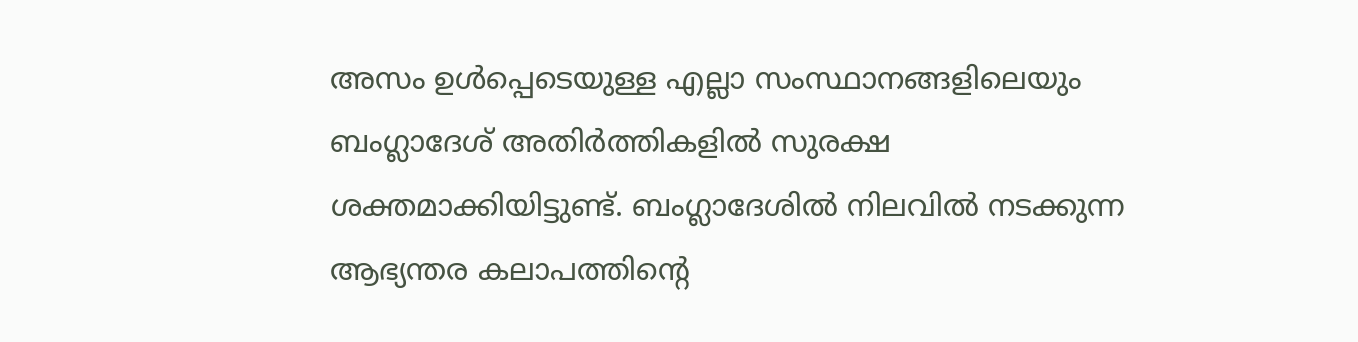അസം ഉൾപ്പെടെയുള്ള എല്ലാ സംസ്ഥാനങ്ങളിലെയും ബംഗ്ലാദേശ് അതിർത്തികളിൽ സുരക്ഷ ശക്തമാക്കിയിട്ടുണ്ട്. ബംഗ്ലാദേശിൽ നിലവിൽ നടക്കുന്ന ആഭ്യന്തര കലാപത്തിന്റെ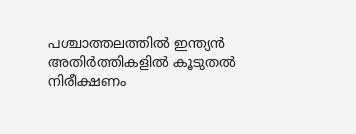പശ്ചാത്തലത്തിൽ ഇന്ത്യൻ അതിർത്തികളിൽ കൂടുതൽ നിരീക്ഷണം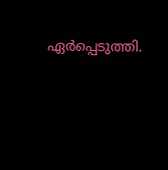ഏർപ്പെടുത്തി.